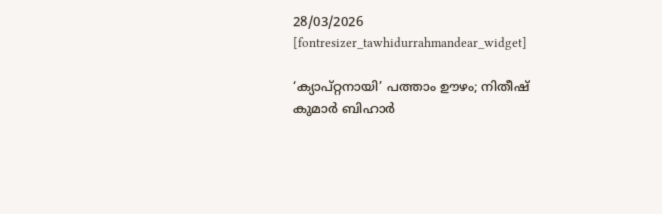28/03/2026
[fontresizer_tawhidurrahmandear_widget]

‘ക്യാപ്റ്റനായി’ പത്താം ഊഴം; നിതീഷ് കുമാര്‍ ബിഹാര്‍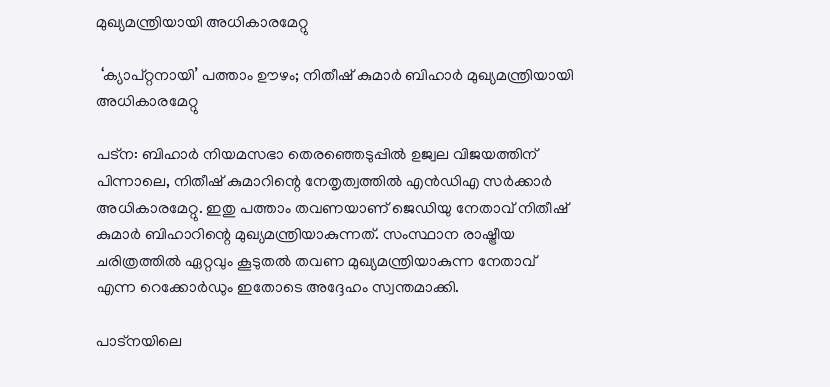മുഖ്യമന്ത്രിയായി അധികാരമേറ്റു

 ‘ക്യാപ്റ്റനായി’ പത്താം ഊഴം; നിതീഷ് കുമാര്‍ ബിഹാര്‍ മുഖ്യമന്ത്രിയായി അധികാരമേറ്റു

പട്‌ന: ബിഹാര്‍ നിയമസഭാ തെരഞ്ഞെടുപ്പില്‍ ഉജ്വല വിജയത്തിന് പിന്നാലെ, നിതീഷ് കുമാറിന്റെ നേതൃത്വത്തില്‍ എന്‍ഡിഎ സര്‍ക്കാര്‍ അധികാരമേറ്റു. ഇതു പത്താം തവണയാണ് ജെഡിയു നേതാവ് നിതീഷ് കുമാര്‍ ബിഹാറിന്റെ മുഖ്യമന്ത്രിയാകുന്നത്. സംസ്ഥാന രാഷ്ട്രീയ ചരിത്രത്തില്‍ ഏറ്റവും കൂടുതല്‍ തവണ മുഖ്യമന്ത്രിയാകുന്ന നേതാവ് എന്ന റെക്കോര്‍ഡും ഇതോടെ അദ്ദേഹം സ്വന്തമാക്കി.

പാട്‌നയിലെ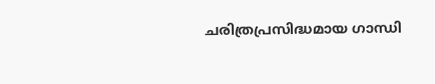ചരിത്രപ്രസിദ്ധമായ ഗാന്ധി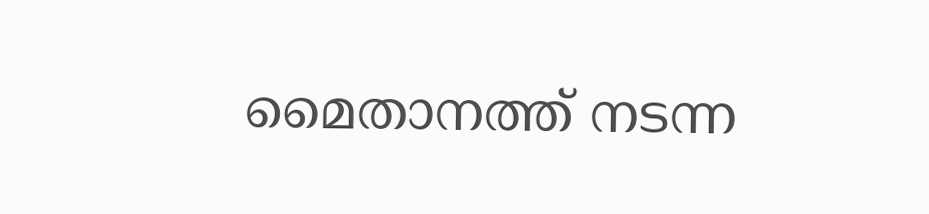മൈതാനത്ത് നടന്ന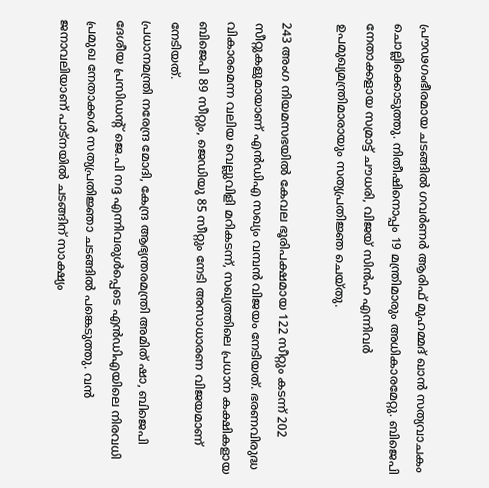പ്രൗഢഗംഭീരമായ ചടങ്ങില്‍ ഗവര്‍ണര്‍ ആരിഫ് മുഹമ്മദ് ഖാന്‍ സത്യവാചകം ചൊല്ലിക്കൊടുത്തു. നിതീഷിനൊപ്പം 19 മന്ത്രിമാരും അധികാരമേറ്റു. ബിജെപി നേതാക്കളായ സമ്രാട്ട് ചൗധരി, വിജയ് സിന്‍ഹ എന്നിവര്‍ ഉപമുഖ്യമന്ത്രിമാരായും സത്യപ്രതിജ്ഞ ചെയ്തു.

243 അംഗ നിയമസഭയില്‍ കേവല ഭൂരിപക്ഷമായ 122 സീറ്റും കടന്ന് 202 സീറ്റുകളുമായാണ് എന്‍ഡിഎ സഖ്യം വമ്പന്‍ വിജയം നേടിയത്. ഭരണവിരുദ്ധ വികാരമെന്ന വലിയ വെല്ലുവിളി മറികടന്ന്, സഖ്യത്തിലെ പ്രധാന കക്ഷികളായ ബിജെപി 89 സീറ്റും, ജെഡിയു 85 സീറ്റും നേടി അസാധാരണ വിജയമാണ് നേടിയത്.
പ്രധാനമന്ത്രി നരേന്ദ്ര മോദി, കേന്ദ്ര ആഭ്യന്തരമന്ത്രി അമിത് ഷാ, ബിജെപി ദേശീയ പ്രസിഡന്റ് ജെ.പി നദ്ദ എന്നിവരുള്‍പ്പെടെ എന്‍ഡിഎയിലെ നിരവധി പ്രമുഖ നേതാക്കള്‍ സത്യപ്രതിജ്ഞാ ചടങ്ങില്‍ പങ്കെടുത്തു. വന്‍ ജനാവലിയാണ് പാട്‌നയില്‍ ചടങ്ങിന് സാക്ഷ്യം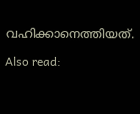വഹിക്കാനെത്തിയത്.

Also read: